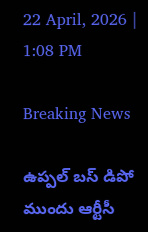22 April, 2026 | 1:08 PM

Breaking News

ఉప్పల్ బస్ డిపో ముందు ఆర్టీసీ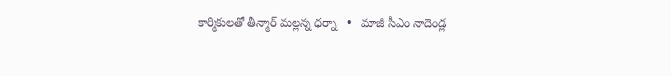కార్మికులతో తీన్మార్ మల్లన్న ధర్నా   •   మాజీ సీఎం నాదెండ్ల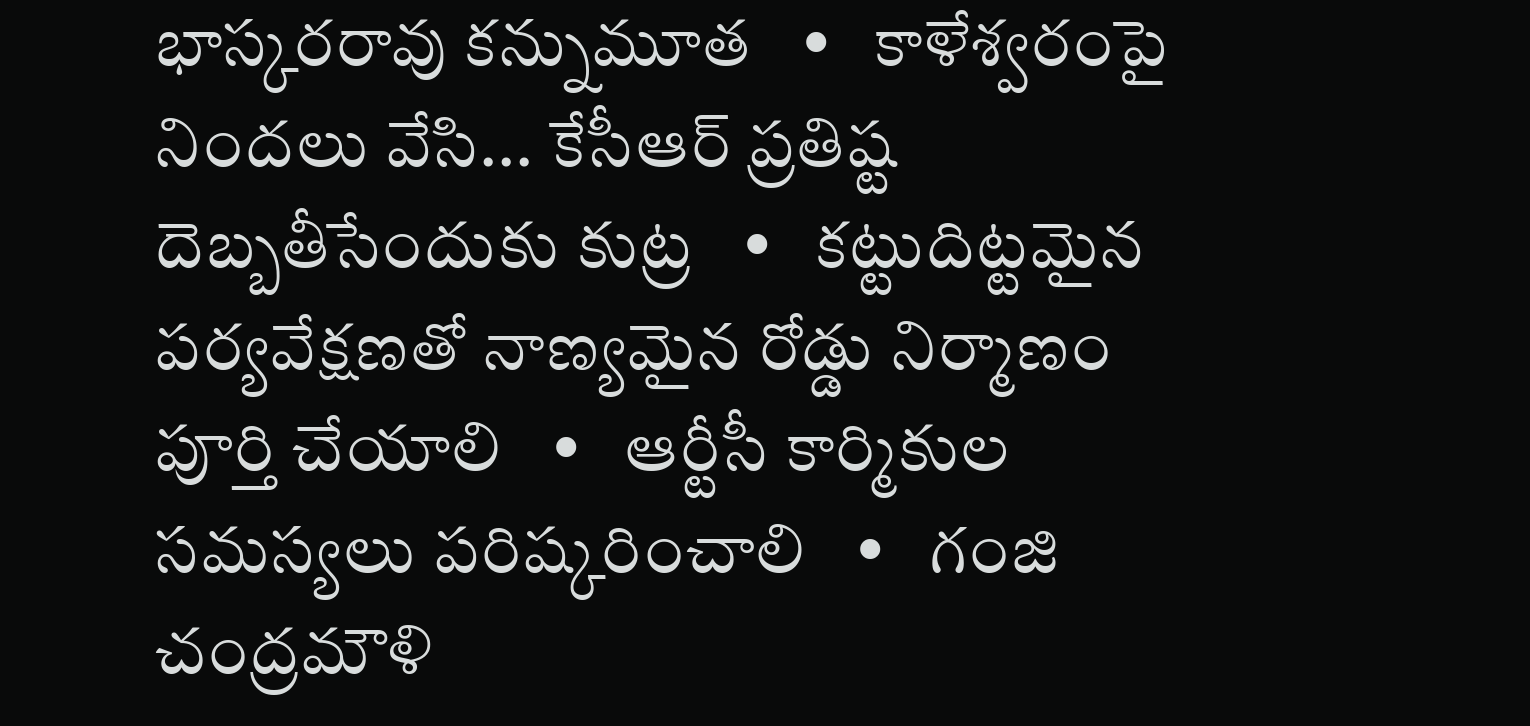భాస్కరరావు కన్నుమూత   •   కాళేశ్వరంపై నిందలు వేసి... కేసీఆర్ ప్రతిష్ట దెబ్బతీసేందుకు కుట్ర   •   కట్టుదిట్టమైన పర్యవేక్షణతో నాణ్యమైన రోడ్డు నిర్మాణం పూర్తి చేయాలి   •   ఆర్టీసీ కార్మికుల సమస్యలు పరిష్కరించాలి   •   గంజి చంద్రమౌళి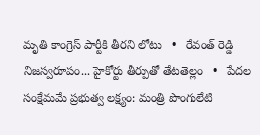మృతి కాంగ్రెస్ పార్టీకి తీరని లోటు   •   రేవంత్ రెడ్డి నిజస్వరూపం... హైకోర్టు తీర్పుతో తేటతెల్లం   •   పేదల సంక్షేమమే ప్రభుత్వ లక్ష్యం: మంత్రి పొంగులేటి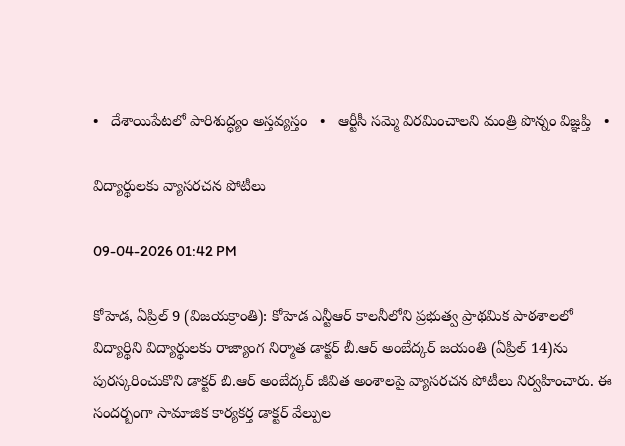•   దేశాయిపేటలో పారిశుద్ధ్యం అస్తవ్యస్తం   •   ఆర్టీసీ సమ్మె విరమించాలని మంత్రి పొన్నం విజ్ఞప్తి   •

విద్యార్థులకు వ్యాసరచన పోటీలు

09-04-2026 01:42 PM

కోహెడ, ఏప్రిల్ 9 (విజయక్రాంతి): కోహెడ ఎన్టీఆర్ కాలనీలోని ప్రభుత్వ ప్రాథమిక పాఠశాలలో విద్యార్థిని విద్యార్థులకు రాజ్యాంగ నిర్మాత డాక్టర్ బీ.ఆర్ అంబేద్కర్ జయంతి (ఏప్రిల్ 14)ను పురస్కరించుకొని డాక్టర్ బి.ఆర్ అంబేద్కర్ జీవిత అంశాలపై వ్యాసరచన పోటీలు నిర్వహించారు. ఈ సందర్బంగా సామాజిక కార్యకర్త డాక్టర్ వేల్పుల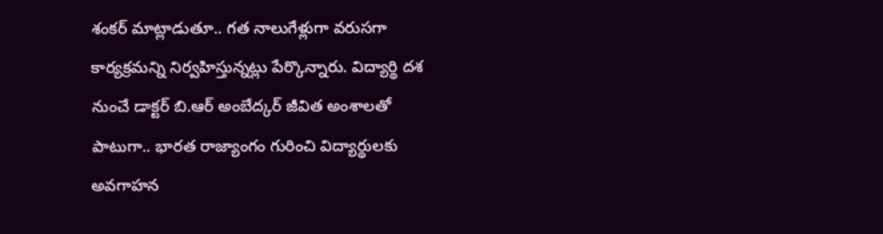శంకర్ మాట్లాడుతూ.. గత నాలుగేళ్లుగా వరుసగా కార్యక్రమన్ని నిర్వహిస్తున్నట్లు పేర్కొన్నారు. విద్యార్థి దశ నుంచే డాక్టర్ బి.ఆర్ అంబేద్కర్ జీవిత అంశాలతో పాటుగా.. భారత రాజ్యాంగం గురించి విద్యార్థులకు అవగాహన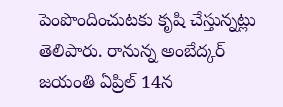పెంపొందించుటకు కృషి చేస్తున్నట్లు తెలిపారు. రానున్న అంబేద్కర్ జయంతి ఏప్రిల్ 14న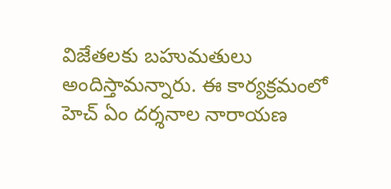విజేతలకు బహుమతులు అందిస్తామన్నారు. ఈ కార్యక్రమంలో హెచ్ ఏం దర్శనాల నారాయణ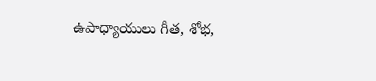ఉపాధ్యాయులు గీత, శోభ,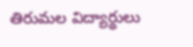తిరుమల విద్యార్థులు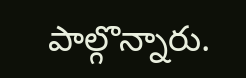పాల్గొన్నారు.